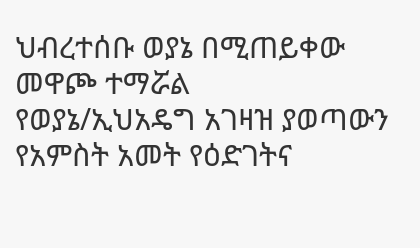ህብረተሰቡ ወያኔ በሚጠይቀው መዋጮ ተማሯል
የወያኔ/ኢህአዴግ አገዛዝ ያወጣውን የአምስት አመት የዕድገትና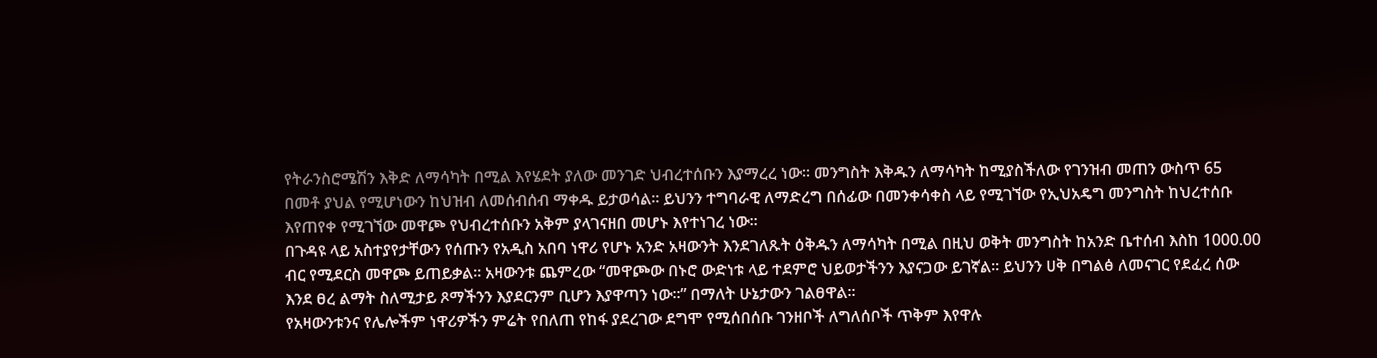የትራንስሮሜሽን እቅድ ለማሳካት በሚል እየሄደት ያለው መንገድ ህብረተሰቡን እያማረረ ነው፡፡ መንግስት እቅዱን ለማሳካት ከሚያስችለው የገንዝብ መጠን ውስጥ 65 በመቶ ያህል የሚሆነውን ከህዝብ ለመሰብሰብ ማቀዱ ይታወሳል፡፡ ይህንን ተግባራዊ ለማድረግ በሰፊው በመንቀሳቀስ ላይ የሚገኘው የኢህአዴግ መንግስት ከህረተሰቡ እየጠየቀ የሚገኘው መዋጮ የህብረተሰቡን አቅም ያላገናዘበ መሆኑ እየተነገረ ነው፡፡
በጉዳዩ ላይ አስተያየታቸውን የሰጡን የአዲስ አበባ ነዋሪ የሆኑ አንድ አዛውንት እንደገለጹት ዕቅዱን ለማሳካት በሚል በዚህ ወቅት መንግስት ከአንድ ቤተሰብ እስከ 1000.00 ብር የሚደርስ መዋጮ ይጠይቃል፡፡ አዛውንቱ ጨምረው “መዋጮው በኑሮ ውድነቱ ላይ ተደምሮ ህይወታችንን እያናጋው ይገኛል፡፡ ይህንን ሀቅ በግልፅ ለመናገር የደፈረ ሰው እንደ ፀረ ልማት ስለሚታይ ጾማችንን እያደርንም ቢሆን እያዋጣን ነው፡፡” በማለት ሁኔታውን ገልፀዋል፡፡
የአዛውንቱንና የሌሎችም ነዋሪዎችን ምሬት የበለጠ የከፋ ያደረገው ደግሞ የሚሰበሰቡ ገንዘቦች ለግለሰቦች ጥቅም እየዋሉ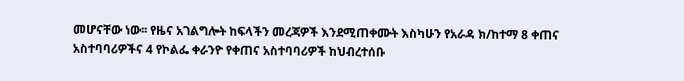መሆናቸው ነው፡፡ የዜና አገልግሎት ከፍላችን መረጃዎች እንደሚጠቀሙት እስካሁን የአራዳ ክ/ከተማ 8 ቀጠና አስተባባሪዎችና 4 የኮልፌ ቀራንዮ የቀጠና አስተባባሪዎች ከህብረተሰቡ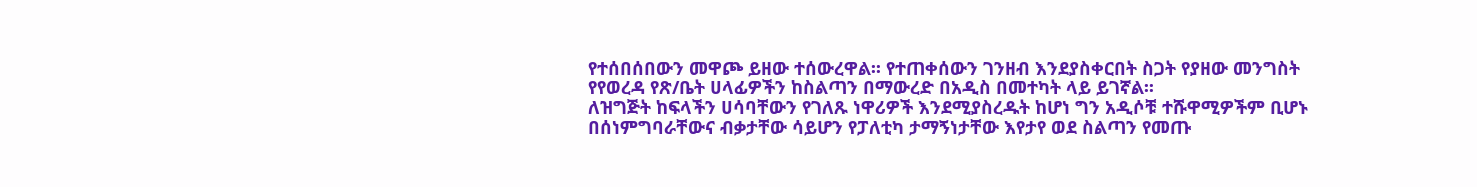የተሰበሰበውን መዋጮ ይዘው ተሰውረዋል፡፡ የተጠቀሰውን ገንዘብ እንደያስቀርበት ስጋት የያዘው መንግስት የየወረዳ የጽ/ቤት ሀላፊዎችን ከስልጣን በማውረድ በአዲስ በመተካት ላይ ይገኛል፡፡
ለዝግጅት ከፍላችን ሀሳባቸውን የገለጹ ነዋሪዎች እንደሚያስረዱት ከሆነ ግን አዲሶቹ ተሹዋሚዎችም ቢሆኑ በሰነምግባራቸውና ብቃታቸው ሳይሆን የፓለቲካ ታማኝነታቸው እየታየ ወደ ስልጣን የመጡ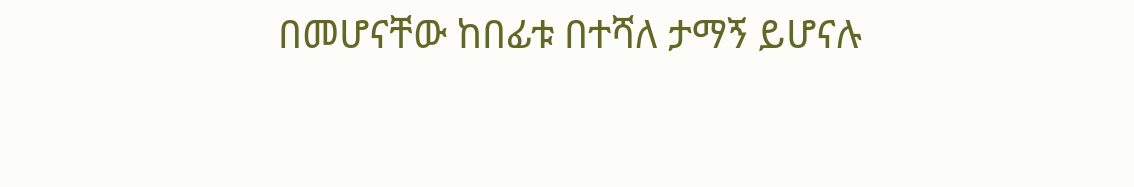በመሆናቸው ከበፊቱ በተሻለ ታማኝ ይሆናሉ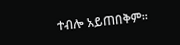ተብሎ አይጠበቅም፡፡